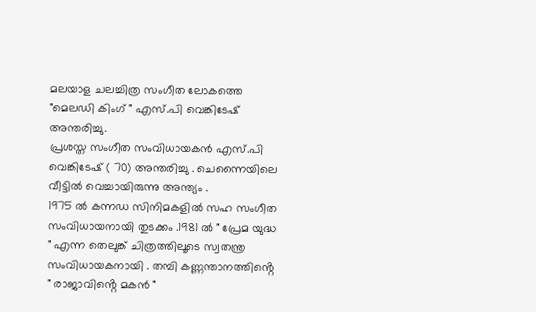മലയാള ചലച്ചിത്ര സംഗീത ലോകത്തെ "മെലഡി കിംഗ് " എസ്.പി വെങ്കിടേഷ് അന്തരിച്ചു.
പ്രശസ്ത സംഗീത സംവിധായകൻ എസ്.പി വെങ്കിടേഷ് ( 70) അന്തരിച്ചു . ചെന്നൈയിലെ വീട്ടിൽ വെച്ചായിരുന്നു അന്ത്യം .
1975 ൽ കന്നഡ സിനിമകളിൽ സഹ സംഗീത സംവിധായനായി തുടക്കം .1981 ൽ " പ്രേമ യുദ്ധ " എന്ന തെലുങ്ക് ചിത്രത്തിലൂടെ സ്വതന്ത്ര സംവിധായകനായി . തമ്പി കണ്ണന്താനത്തിൻ്റെ " രാജാവിൻ്റെ മകൻ "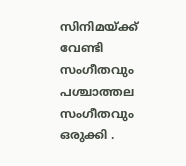സിനിമയ്ക്ക് വേണ്ടി സംഗീതവും പശ്ചാത്തല സംഗീതവും ഒരുക്കി .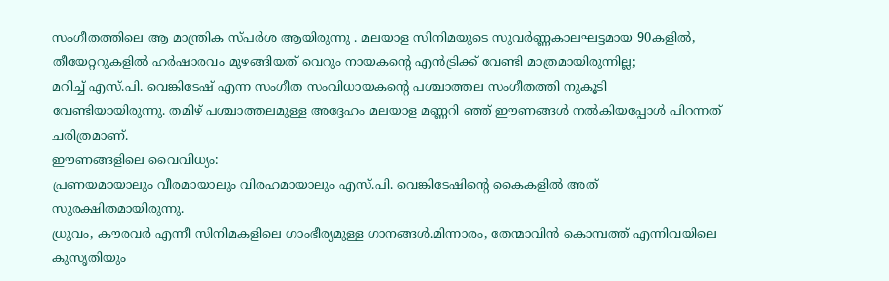സംഗീതത്തിലെ ആ മാന്ത്രിക സ്പർശ ആയിരുന്നു . മലയാള സിനിമയുടെ സുവർണ്ണകാലഘട്ടമായ 90കളിൽ, തീയേറ്ററുകളിൽ ഹർഷാരവം മുഴങ്ങിയത് വെറും നായകന്റെ എൻട്രിക്ക് വേണ്ടി മാത്രമായിരുന്നില്ല;
മറിച്ച് എസ്.പി. വെങ്കിടേഷ് എന്ന സംഗീത സംവിധായകന്റെ പശ്ചാത്തല സംഗീതത്തി നുകൂടി വേണ്ടിയായിരുന്നു. തമിഴ് പശ്ചാത്തലമുള്ള അദ്ദേഹം മലയാള മണ്ണറി ഞ്ഞ് ഈണങ്ങൾ നൽകിയപ്പോൾ പിറന്നത് ചരിത്രമാണ്.
ഈണങ്ങളിലെ വൈവിധ്യം:
പ്രണയമായാലും വീരമായാലും വിരഹമായാലും എസ്.പി. വെങ്കിടേഷിന്റെ കൈകളിൽ അത് സുരക്ഷിതമായിരുന്നു.
ധ്രുവം, കൗരവർ എന്നീ സിനിമകളിലെ ഗാംഭീര്യമുള്ള ഗാനങ്ങൾ.മിന്നാരം, തേന്മാവിൻ കൊമ്പത്ത് എന്നിവയിലെ കുസൃതിയും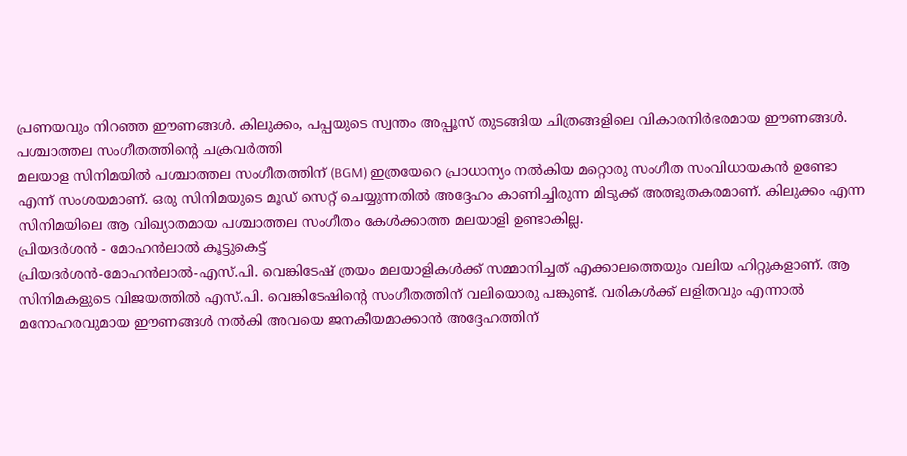പ്രണയവും നിറഞ്ഞ ഈണങ്ങൾ. കിലുക്കം, പപ്പയുടെ സ്വന്തം അപ്പൂസ് തുടങ്ങിയ ചിത്രങ്ങളിലെ വികാരനിർഭരമായ ഈണങ്ങൾ.
പശ്ചാത്തല സംഗീതത്തിന്റെ ചക്രവർത്തി
മലയാള സിനിമയിൽ പശ്ചാത്തല സംഗീതത്തിന് (BGM) ഇത്രയേറെ പ്രാധാന്യം നൽകിയ മറ്റൊരു സംഗീത സംവിധായകൻ ഉണ്ടോ എന്ന് സംശയമാണ്. ഒരു സിനിമയുടെ മൂഡ് സെറ്റ് ചെയ്യുന്നതിൽ അദ്ദേഹം കാണിച്ചിരുന്ന മിടുക്ക് അത്ഭുതകരമാണ്. കിലുക്കം എന്ന സിനിമയിലെ ആ വിഖ്യാതമായ പശ്ചാത്തല സംഗീതം കേൾക്കാത്ത മലയാളി ഉണ്ടാകില്ല.
പ്രിയദർശൻ - മോഹൻലാൽ കൂട്ടുകെട്ട്
പ്രിയദർശൻ-മോഹൻലാൽ-എസ്.പി. വെങ്കിടേഷ് ത്രയം മലയാളികൾക്ക് സമ്മാനിച്ചത് എക്കാലത്തെയും വലിയ ഹിറ്റുകളാണ്. ആ സിനിമകളുടെ വിജയത്തിൽ എസ്.പി. വെങ്കിടേഷിന്റെ സംഗീതത്തിന് വലിയൊരു പങ്കുണ്ട്. വരികൾക്ക് ലളിതവും എന്നാൽ മനോഹരവുമായ ഈണങ്ങൾ നൽകി അവയെ ജനകീയമാക്കാൻ അദ്ദേഹത്തിന്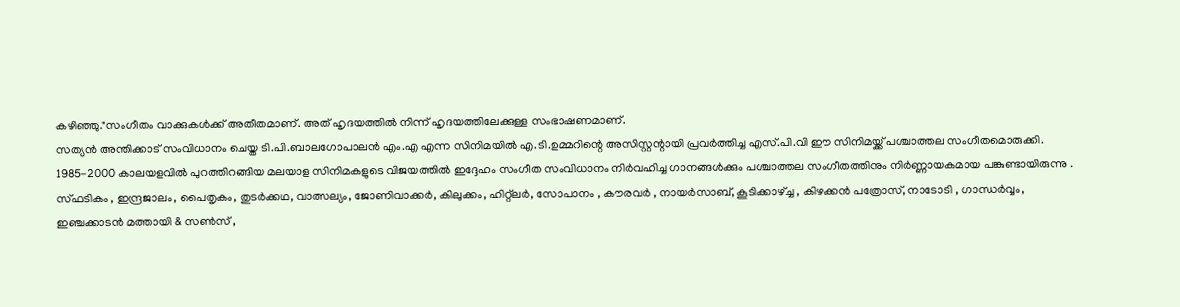കഴിഞ്ഞു."സംഗീതം വാക്കുകൾക്ക് അതീതമാണ്. അത് ഹൃദയത്തിൽ നിന്ന് ഹൃദയത്തിലേക്കുള്ള സംഭാഷണമാണ്.
സത്യൻ അന്തിക്കാട് സംവിധാനം ചെയ്ത ടി.പി.ബാലഗോപാലൻ എം.എ എന്ന സിനിമയിൽ എ.ടി.ഉമ്മറിന്റെ അസിസ്റ്റന്റായി പ്രവർത്തിച്ച എസ്.പി.വി ഈ സിനിമയ്ക്ക് പശ്ചാത്തല സംഗീതമൊരുക്കി.
1985-2000 കാലയളവിൽ പുറത്തിറങ്ങിയ മലയാള സിനിമകളുടെ വിജയത്തിൽ ഇദ്ദേഹം സംഗീത സംവിധാനം നിർവഹിച്ച ഗാനങ്ങൾക്കും പശ്ചാത്തല സംഗീതത്തിനും നിർണ്ണായകമായ പങ്കുണ്ടായിരുന്നു .
സ്ഫടികം , ഇന്ദ്രജാലം, പൈതൃകം, തുടർക്കഥ, വാത്സല്യം, ജോണിവാക്കർ, കിലുക്കം, ഹിറ്റ്ലർ, സോപാനം , കൗരവർ , നായർസാബ്, കൂടിക്കാഴ്ച്ച , കിഴക്കൻ പത്രോസ്, നാടോടി , ഗാന്ധർവ്വം, ഇഞ്ചക്കാടൻ മത്തായി & സൺസ് ,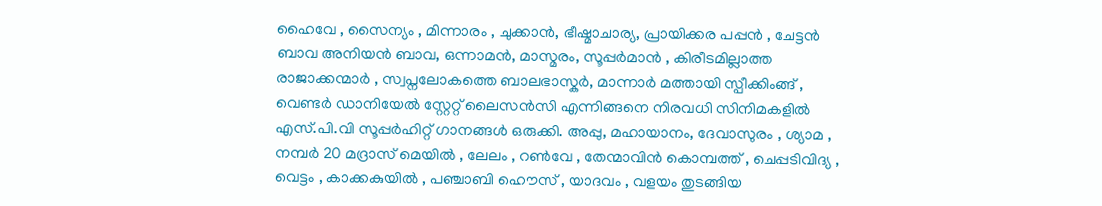ഹൈവേ , സൈന്യം , മിന്നാരം , ചുക്കാൻ, ഭീഷ്മാചാര്യ, പ്രായിക്കര പപ്പൻ , ചേട്ടൻ ബാവ അനിയൻ ബാവ, ഒന്നാമൻ, മാസ്മരം, സൂപ്പർമാൻ , കിരീടമില്ലാത്ത രാജാക്കന്മാർ , സ്വപ്നലോകത്തെ ബാലഭാസ്കർ, മാന്നാർ മത്തായി സ്പീക്കിംങ്ങ് , വെണ്ടർ ഡാനിയേൽ സ്റ്റേറ്റ് ലൈസൻസി എന്നിങ്ങനെ നിരവധി സിനിമകളിൽ എസ്.പി.വി സൂപ്പർഹിറ്റ് ഗാനങ്ങൾ ഒരുക്കി. അപ്പു, മഹായാനം, ദേവാസുരം , ശ്യാമ , നമ്പർ 20 മദ്രാസ് മെയിൽ , ലേലം , റൺവേ , തേന്മാവിൻ കൊമ്പത്ത് , ചെപ്പടിവിദ്യ , വെട്ടം , കാക്കകുയിൽ , പഞ്ചാബി ഹൌസ് , യാദവം , വളയം തുടങ്ങിയ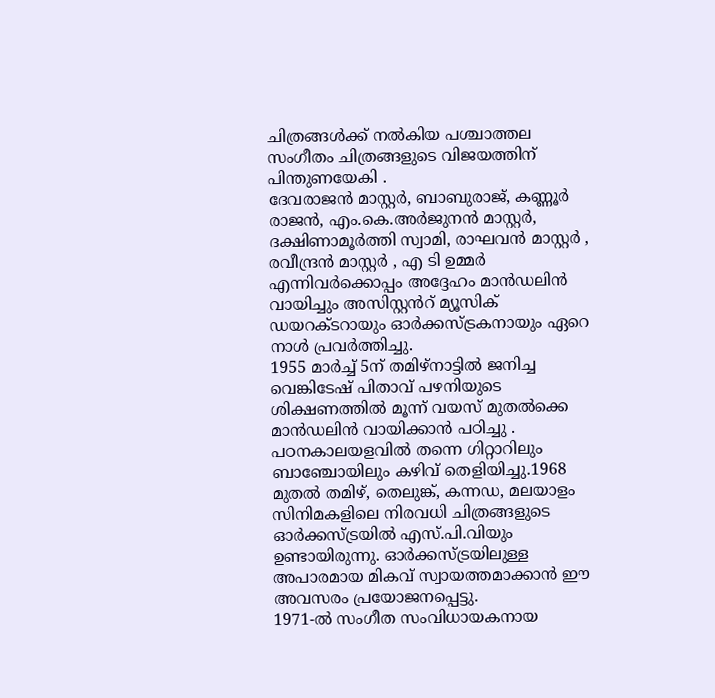ചിത്രങ്ങൾക്ക് നൽകിയ പശ്ചാത്തല സംഗീതം ചിത്രങ്ങളുടെ വിജയത്തിന് പിന്തുണയേകി .
ദേവരാജൻ മാസ്റ്റർ, ബാബുരാജ്, കണ്ണൂർ രാജൻ, എം.കെ.അർജുനൻ മാസ്റ്റർ, ദക്ഷിണാമൂർത്തി സ്വാമി, രാഘവൻ മാസ്റ്റർ , രവീന്ദ്രൻ മാസ്റ്റർ , എ ടി ഉമ്മർ എന്നിവർക്കൊപ്പം അദ്ദേഹം മാൻഡലിൻ വായിച്ചും അസിസ്റ്റൻറ് മ്യൂസിക് ഡയറക്ടറായും ഓർക്കസ്ട്രകനായും ഏറെ നാൾ പ്രവർത്തിച്ചു.
1955 മാർച്ച് 5ന് തമിഴ്നാട്ടിൽ ജനിച്ച വെങ്കിടേഷ് പിതാവ് പഴനിയുടെ ശിക്ഷണത്തിൽ മൂന്ന് വയസ് മുതൽക്കെ മാൻഡലിൻ വായിക്കാൻ പഠിച്ചു . പഠനകാലയളവിൽ തന്നെ ഗിറ്റാറിലും ബാഞ്ചോയിലും കഴിവ് തെളിയിച്ചു.1968 മുതൽ തമിഴ്, തെലുങ്ക്, കന്നഡ, മലയാളം സിനിമകളിലെ നിരവധി ചിത്രങ്ങളുടെ ഓർക്കസ്ട്രയിൽ എസ്.പി.വിയും ഉണ്ടായിരുന്നു. ഓർക്കസ്ട്രയിലുള്ള അപാരമായ മികവ് സ്വായത്തമാക്കാൻ ഈ അവസരം പ്രയോജനപ്പെട്ടു.
1971-ൽ സംഗീത സംവിധായകനായ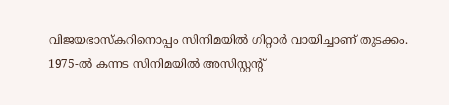വിജയഭാസ്കറിനൊപ്പം സിനിമയിൽ ഗിറ്റാർ വായിച്ചാണ് തുടക്കം. 1975-ൽ കന്നട സിനിമയിൽ അസിസ്റ്റന്റ്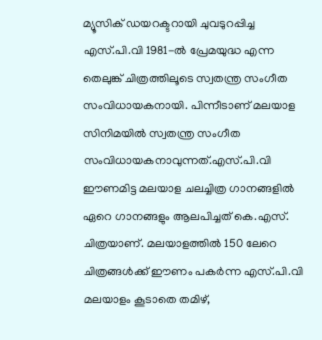മ്യൂസിക് ഡയറക്ടറായി ചുവടുറപ്പിച്ച എസ്.പി.വി 1981-ൽ പ്രേമയുദ്ധ എന്ന തെലുങ്ക് ചിത്രത്തിലൂടെ സ്വതന്ത്ര സംഗീത സംവിധായകനായി. പിന്നീടാണ് മലയാള സിനിമയിൽ സ്വതന്ത്ര സംഗീത സംവിധായകനാവുന്നത്.എസ്.പി.വി ഈണമിട്ട മലയാള ചലച്ചിത്ര ഗാനങ്ങളിൽ ഏറെ ഗാനങ്ങളും ആലപിച്ചത് കെ.എസ്. ചിത്രയാണ്. മലയാളത്തിൽ 150 ലേറെ ചിത്രങ്ങൾക്ക് ഈണം പകർന്ന എസ്.പി.വി മലയാളം കൂടാതെ തമിഴ്,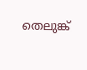തെലുങ്ക്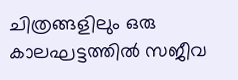ചിത്രങ്ങളിലും ഒരു കാലഘട്ടത്തിൽ സജീവ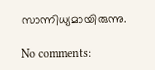സാന്നിധ്യമായിരുന്നു.

No comments: